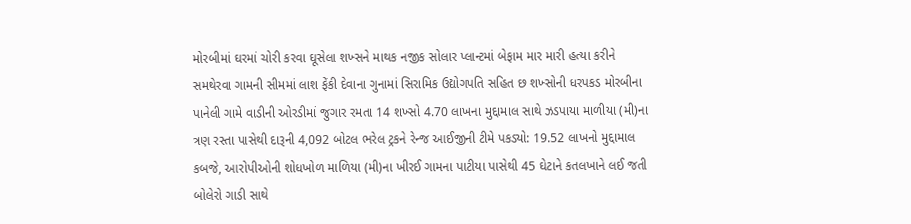મોરબીમાં ઘરમાં ચોરી કરવા ઘૂસેલા શખ્સને માથક નજીક સોલાર પ્લાન્ટમાં બેફામ માર મારી હત્યા કરીને સમથેરવા ગામની સીમમાં લાશ ફેંકી દેવાના ગુનામાં સિરામિક ઉદ્યોગપતિ સહિત છ શખ્સોની ધરપકડ મોરબીના પાનેલી ગામે વાડીની ઓરડીમાં જુગાર રમતા 14 શખ્સો 4.70 લાખના મુદ્દામાલ સાથે ઝડપાયા માળીયા (મી)ના ત્રણ રસ્તા પાસેથી દારૂની 4,092 બોટલ ભરેલ ટ્રકને રેન્જ આઈજીની ટીમે પકડ્યો: 19.52 લાખનો મુદ્દામાલ કબજે, આરોપીઓની શોધખોળ માળિયા (મી)ના ખીરઈ ગામના પાટીયા પાસેથી 45 ઘેટાને કતલખાને લઈ જતી બોલેરો ગાડી સાથે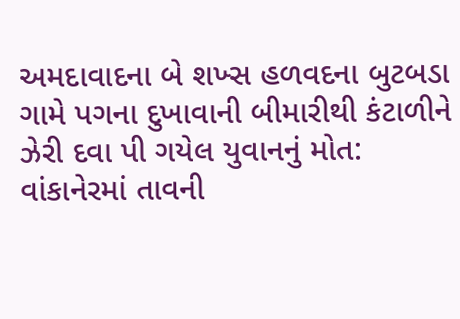અમદાવાદના બે શખ્સ હળવદના બુટબડા ગામે પગના દુખાવાની બીમારીથી કંટાળીને ઝેરી દવા પી ગયેલ યુવાનનું મોત: વાંકાનેરમાં તાવની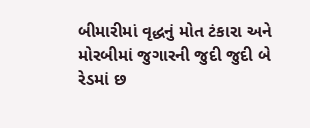બીમારીમાં વૃદ્ધનું મોત ટંકારા અને મોરબીમાં જુગારની જુદી જુદી બે રેડમાં છ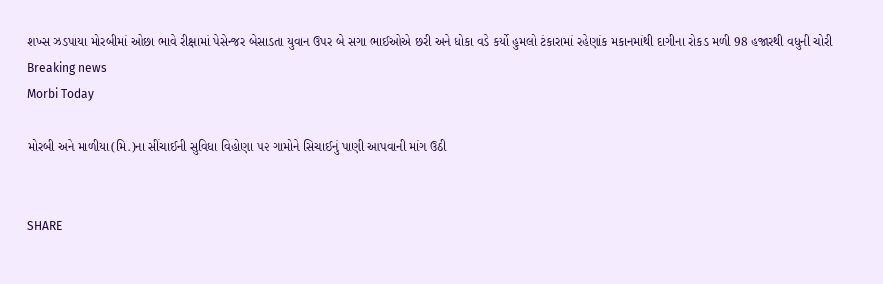શખ્સ ઝડપાયા મોરબીમાં ઓછા ભાવે રીક્ષામાં પેસેન્જર બેસાડતા યુવાન ઉપર બે સગા ભાઈઓએ છરી અને ધોકા વડે કર્યો હુમલો ટંકારામાં રહેણાંક મકાનમાંથી દાગીના રોકડ મળી 98 હજારથી વધુની ચોરી
Breaking news
Morbi Today

મોરબી અને માળીયા(મિ.)ના સીંચાઈની સુવિધા વિહોણા ૫૨ ગામોને સિચાઈનું પાણી આપવાની માંગ ઉઠી


SHARE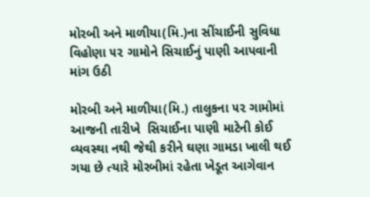મોરબી અને માળીયા(મિ.)ના સીંચાઈની સુવિધા વિહોણા ૫૨ ગામોને સિચાઈનું પાણી આપવાની માંગ ઉઠી

મોરબી અને માળીયા(મિ.) તાલુકના ૫૨ ગામોમાં આજની તારીખે  સિચાઈના પાણી માટેની કોઈ વ્યવસ્થા નથી જેથી કરીને ઘણા ગામડા ખાલી થઈ ગયા છે ત્યારે મોરબીમાં રહેતા ખેડૂત આગેવાન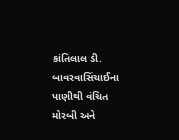કાંતિલાલ ડી. બાવરવાસિંચાઈના પાણીથી વંચિત મોરબી અને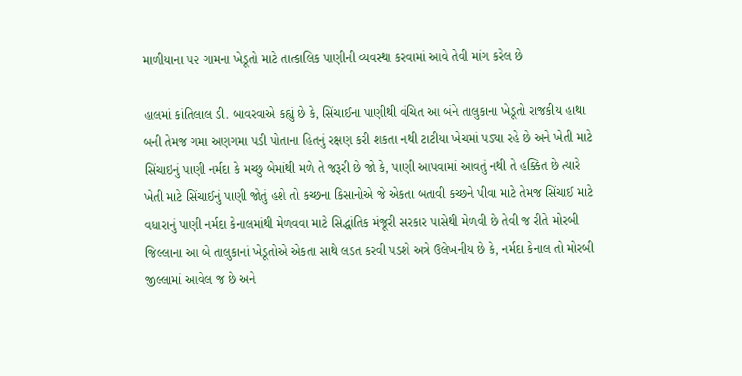માળીયાના ૫૨ ગામના ખેડૂતો માટે તાત્કાલિક પાણીની વ્યવસ્થા કરવામાં આવે તેવી માંગ કરેલ છે

હાલમાં કાંતિલાલ ડી. બાવરવાએ કહ્યું છે કે, સિંચાઈના પાણીથી વંચિત આ બંને તાલુકાના ખેડૂતો રાજકીય હાથા બની તેમજ ગમા અણગમા પડી પોતાના હિતનું રક્ષણ કરી શકતા નથી ટાટીયા ખેચમાં પડ્યા રહે છે અને ખેતી માટે સિંચાઇનું પાણી નર્મદા કે મચ્છુ બેમાંથી મળે તે જરૂરી છે જો કે, પાણી આપવામાં આવતું નથી તે હક્કિત છે ત્યારે ખેતી માટે સિંચાઈનું પાણી જોતું હશે તો કચ્છના કિસાનોએ જે એકતા બતાવી કચ્છને પીવા માટે તેમજ સિંચાઈ માટે વધારાનું પાણી નર્મદા કેનાલમાંથી મેળવવા માટે સિદ્ધાંતિક મંજૂરી સરકાર પાસેથી મેળવી છે તેવી જ રીતે મોરબી જિલ્લાના આ બે તાલુકાનાં ખેડૂતોએ એકતા સાથે લડત કરવી પડશે અત્રે ઉલેખનીય છે કે, નર્મદા કેનાલ તો મોરબી જીલ્લામાં આવેલ જ છે અને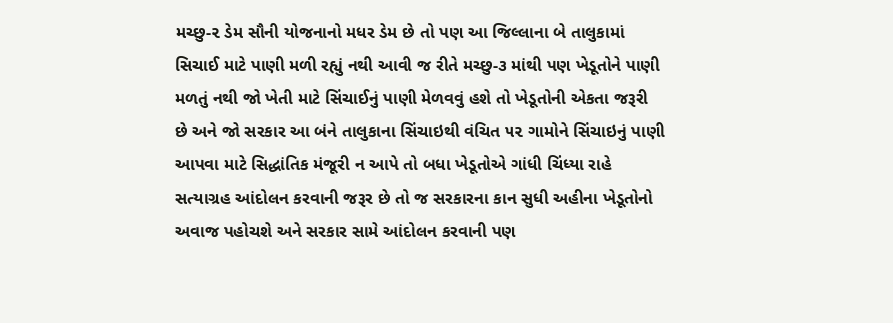મચ્છુ-૨ ડેમ સૌની યોજનાનો મધર ડેમ છે તો પણ આ જિલ્લાના બે તાલુકામાં સિચાઈ માટે પાણી મળી રહ્યું નથી આવી જ રીતે મચ્છુ-૩ માંથી પણ ખેડૂતોને પાણી મળતું નથી જો ખેતી માટે સિંચાઈનું પાણી મેળવવું હશે તો ખેડૂતોની એકતા જરૂરી છે અને જો સરકાર આ બંને તાલુકાના સિંચાઇથી વંચિત ૫૨ ગામોને સિંચાઇનું પાણી આપવા માટે સિદ્ધાંતિક મંજૂરી ન આપે તો બધા ખેડૂતોએ ગાંધી ચિંધ્યા રાહે સત્યાગ્રહ આંદોલન કરવાની જરૂર છે તો જ સરકારના કાન સુધી અહીના ખેડૂતોનો અવાજ પહોચશે અને સરકાર સામે આંદોલન કરવાની પણ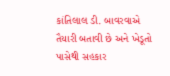કાંતિલાલ ડી. બાવરવાએ તૈયારી બતાવી છે અને ખેડૂતો પાસેથી સહકાર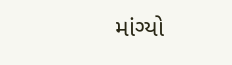માંગ્યો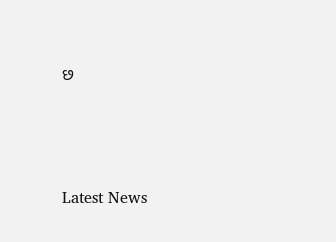છ






Latest News